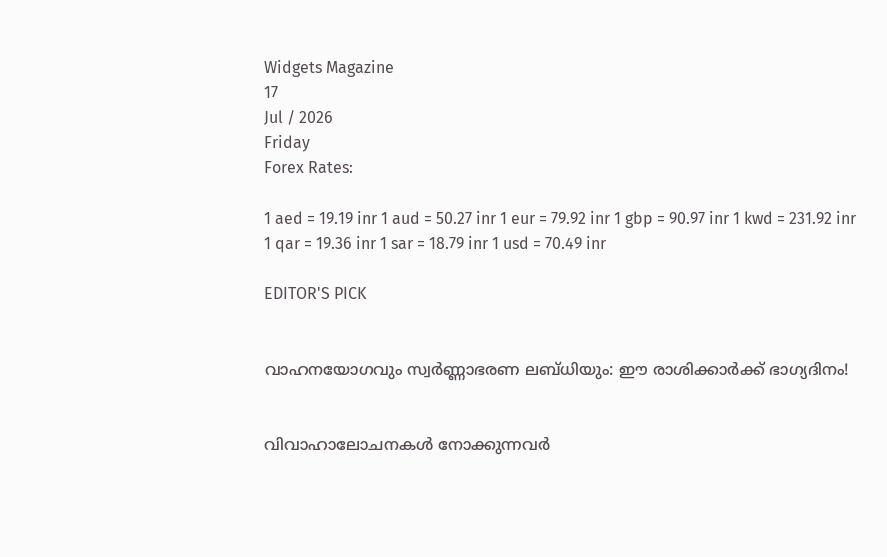Widgets Magazine
17
Jul / 2026
Friday
Forex Rates:

1 aed = 19.19 inr 1 aud = 50.27 inr 1 eur = 79.92 inr 1 gbp = 90.97 inr 1 kwd = 231.92 inr 1 qar = 19.36 inr 1 sar = 18.79 inr 1 usd = 70.49 inr

EDITOR'S PICK


വാഹനയോഗവും സ്വർണ്ണാഭരണ ലബ്ധിയും: ഈ രാശിക്കാർക്ക് ഭാഗ്യദിനം!


വിവാഹാലോചനകൾ നോക്കുന്നവർ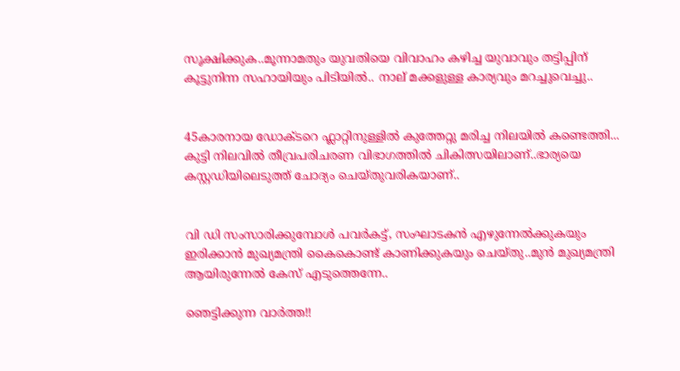സൂക്ഷിക്കുക..മൂന്നാമതും യുവതിയെ വിവാഹം കഴിച്ച യുവാവും തട്ടിപ്പിന് കൂട്ടുനിന്ന സഹായിയും പിടിയില്‍.. നാല് മക്കളുള്ള കാര്യവും മറച്ചുവെച്ചു..


45കാരനായ ഡോക്ടറെ ഫ്ലാറ്റിനുള്ളിൽ കുത്തേറ്റു മരിച്ച നിലയിൽ കണ്ടെത്തി... കുട്ടി നിലവിൽ തീവ്രപരിചരണ വിഭാഗത്തിൽ ചികിത്സയിലാണ്..ഭാര്യയെ കസ്റ്റഡിയിലെടുത്ത് ചോദ്യം ചെയ്തുവരികയാണ്..


വി ഡി സംസാരിക്കുമ്പോൾ പവര്‍കട്ട്, സംഘാടകന്‍ എഴുന്നേല്‍ക്കുകയും ഇരിക്കാന്‍ മുഖ്യമന്ത്രി കൈകൊണ്ട് കാണിക്കുകയും ചെയ്തു..മുൻ മുഖ്യമന്ത്രി ആയിരുന്നേൽ കേസ് എടുത്തെന്നേ..

ഞെട്ടിക്കുന്ന വാര്‍ത്ത!!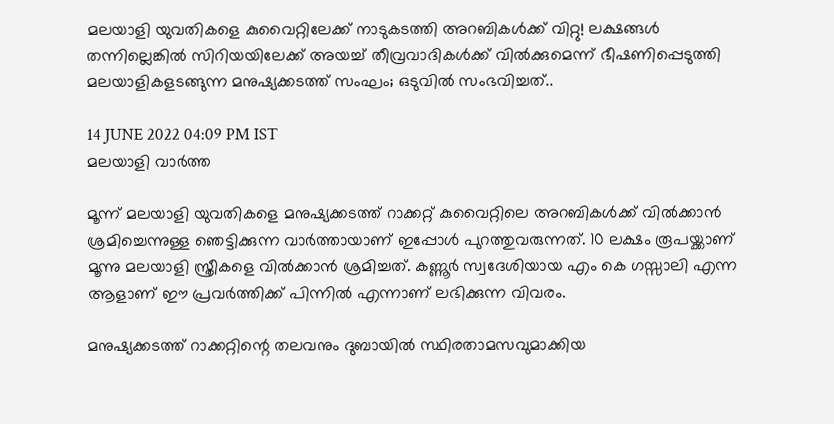മലയാളി യുവതികളെ കുവൈറ്റിലേക്ക് നാടുകടത്തി അറബികള്‍ക്ക് വിറ്റു! ലക്ഷങ്ങള്‍ തന്നില്ലെങ്കില്‍ സിറിയയിലേക്ക് അയച്ച് തീവ്രവാദികള്‍ക്ക് വില്‍ക്കുമെന്ന് ഭീഷണിപ്പെടുത്തി മലയാളികളടങ്ങുന്ന മനുഷ്യക്കടത്ത് സംഘം; ഒടുവില്‍ സംഭവിച്ചത്..

14 JUNE 2022 04:09 PM IST
മലയാളി വാര്‍ത്ത

മൂന്ന് മലയാളി യുവതികളെ മനുഷ്യക്കടത്ത് റാക്കറ്റ് കുവൈറ്റിലെ അറബികള്‍ക്ക് വില്‍ക്കാന്‍ ശ്രമിച്ചെന്നുള്ള ഞെട്ടിക്കുന്ന വാര്‍ത്തായാണ് ഇപ്പോള്‍ പുറത്തുവരുന്നത്. 10 ലക്ഷം രൂപയ്ക്കാണ് മൂന്നു മലയാളി സ്ത്രീകളെ വില്‍ക്കാന്‍ ശ്രമിച്ചത്. കണ്ണൂര്‍ സ്വദേശിയായ എം കെ ഗസ്സാലി എന്ന ആളാണ് ഈ പ്രവര്‍ത്തിക്ക് പിന്നില്‍ എന്നാണ് ലഭിക്കുന്ന വിവരം.

മനുഷ്യക്കടത്ത് റാക്കറ്റിന്റെ തലവനും ദുബായില്‍ സ്ഥിരതാമസവുമാക്കിയ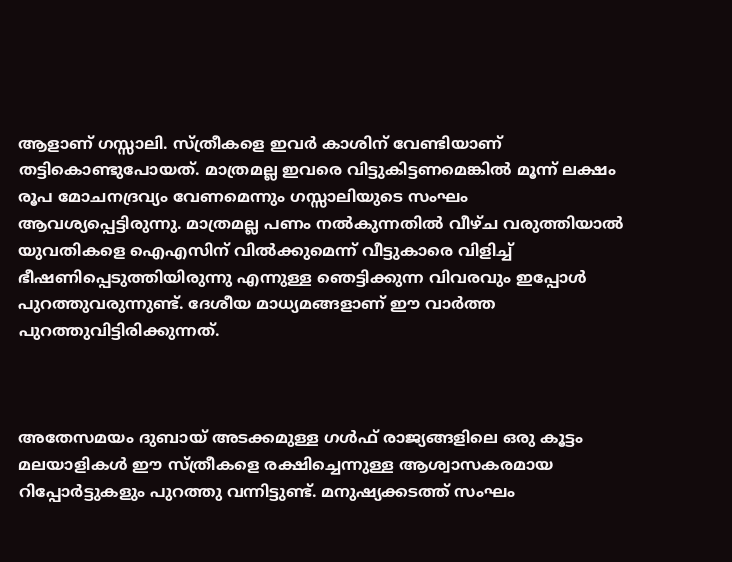ആളാണ് ഗസ്സാലി. സ്ത്രീകളെ ഇവര്‍ കാശിന് വേണ്ടിയാണ് തട്ടികൊണ്ടുപോയത്. മാത്രമല്ല ഇവരെ വിട്ടുകിട്ടണമെങ്കില്‍ മൂന്ന് ലക്ഷം രൂപ മോചനദ്രവ്യം വേണമെന്നും ഗസ്സാലിയുടെ സംഘം ആവശ്യപ്പെട്ടിരുന്നു. മാത്രമല്ല പണം നല്‍കുന്നതില്‍ വീഴ്ച വരുത്തിയാല്‍ യുവതികളെ ഐഎസിന് വില്‍ക്കുമെന്ന് വീട്ടുകാരെ വിളിച്ച് ഭീഷണിപ്പെടുത്തിയിരുന്നു എന്നുള്ള ഞെട്ടിക്കുന്ന വിവരവും ഇപ്പോള്‍ പുറത്തുവരുന്നുണ്ട്. ദേശീയ മാധ്യമങ്ങളാണ് ഈ വാര്‍ത്ത പുറത്തുവിട്ടിരിക്കുന്നത്.



അതേസമയം ദുബായ് അടക്കമുള്ള ഗള്‍ഫ് രാജ്യങ്ങളിലെ ഒരു കൂട്ടം മലയാളികള്‍ ഈ സ്ത്രീകളെ രക്ഷിച്ചെന്നുള്ള ആശ്വാസകരമായ റിപ്പോര്‍ട്ടുകളും പുറത്തു വന്നിട്ടുണ്ട്. മനുഷ്യക്കടത്ത് സംഘം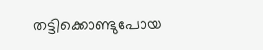തട്ടിക്കൊണ്ടുപോയ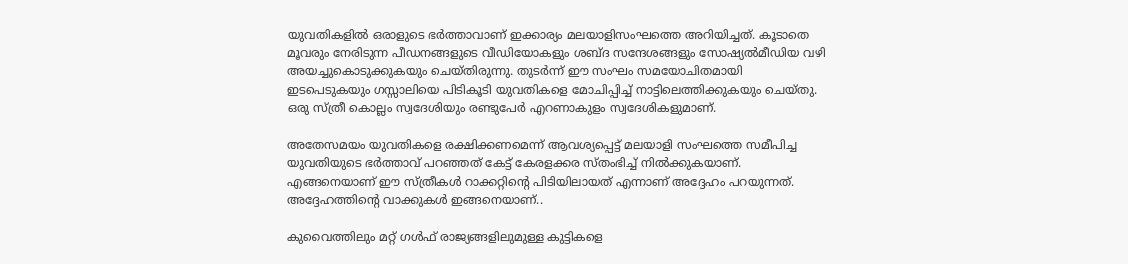യുവതികളില്‍ ഒരാളുടെ ഭര്‍ത്താവാണ് ഇക്കാര്യം മലയാളിസംഘത്തെ അറിയിച്ചത്. കൂടാതെ മൂവരും നേരിടുന്ന പീഡനങ്ങളുടെ വീഡിയോകളും ശബ്ദ സന്ദേശങ്ങളും സോഷ്യല്‍മീഡിയ വഴി അയച്ചുകൊടുക്കുകയും ചെയ്തിരുന്നു. തുടര്‍ന്ന് ഈ സംഘം സമയോചിതമായി ഇടപെടുകയും ഗസ്സാലിയെ പിടികൂടി യുവതികളെ മോചിപ്പിച്ച് നാട്ടിലെത്തിക്കുകയും ചെയ്തു. ഒരു സ്ത്രീ കൊല്ലം സ്വദേശിയും രണ്ടുപേര്‍ എറണാകുളം സ്വദേശികളുമാണ്.

അതേസമയം യുവതികളെ രക്ഷിക്കണമെന്ന് ആവശ്യപ്പെട്ട് മലയാളി സംഘത്തെ സമീപിച്ച യുവതിയുടെ ഭര്‍ത്താവ് പറഞ്ഞത് കേട്ട് കേരളക്കര സ്തംഭിച്ച് നില്‍ക്കുകയാണ്. എങ്ങനെയാണ് ഈ സ്ത്രീകള്‍ റാക്കറ്റിന്റെ പിടിയിലായത് എന്നാണ് അദ്ദേഹം പറയുന്നത്. അദ്ദേഹത്തിന്റെ വാക്കുകള്‍ ഇങ്ങനെയാണ്..

കുവൈത്തിലും മറ്റ് ഗള്‍ഫ് രാജ്യങ്ങളിലുമുള്ള കുട്ടികളെ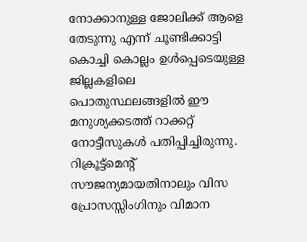നോക്കാനുള്ള ജോലിക്ക് ആളെ തേടുന്നു എന്ന് ചൂണ്ടിക്കാട്ടി കൊച്ചി കൊല്ലം ഉള്‍പ്പെടെയുള്ള ജില്ലകളിലെ പൊതുസ്ഥലങ്ങളില്‍ ഈ മനുശ്യക്കടത്ത് റാക്കറ്റ് നോട്ടീസുകള്‍ പതിപ്പിച്ചിരുന്നു. റിക്രൂട്ട്‌മെന്റ് സൗജന്യമായതിനാലും വിസ പ്രോസസ്സിംഗിനും വിമാന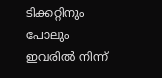ടിക്കറ്റിനും പോലും ഇവരില്‍ നിന്ന്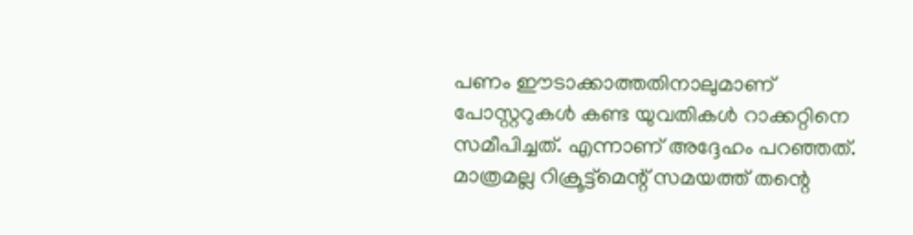പണം ഈടാക്കാത്തതിനാലുമാണ് പോസ്റ്ററുകള്‍ കണ്ട യുവതികള്‍ റാക്കറ്റിനെ സമീപിച്ചത്. എന്നാണ് അദ്ദേഹം പറഞ്ഞത്. മാത്രമല്ല റിക്രൂട്ട്‌മെന്റ് സമയത്ത് തന്റെ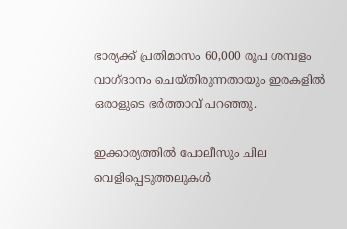ഭാര്യക്ക് പ്രതിമാസം 60,000 രൂപ ശമ്പളം വാഗ്ദാനം ചെയ്തിരുന്നതായും ഇരകളില്‍ ഒരാളുടെ ഭര്‍ത്താവ് പറഞ്ഞു.

ഇക്കാര്യത്തില്‍ പോലീസും ചില വെളിപ്പെടുത്തലുകള്‍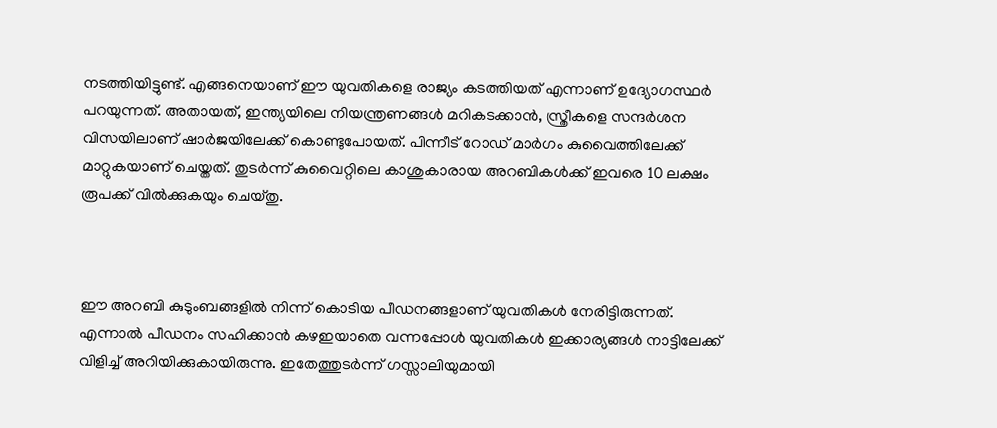നടത്തിയിട്ടുണ്ട്. എങ്ങനെയാണ് ഈ യുവതികളെ രാജ്യം കടത്തിയത് എന്നാണ് ഉദ്യോഗസ്ഥര്‍ പറയുന്നത്. അതായത്, ഇന്ത്യയിലെ നിയന്ത്രണങ്ങള്‍ മറികടക്കാന്‍, സ്ത്രീകളെ സന്ദര്‍ശന വിസയിലാണ് ഷാര്‍ജയിലേക്ക് കൊണ്ടുപോയത്. പിന്നീട് റോഡ് മാര്‍ഗം കുവൈത്തിലേക്ക് മാറ്റുകയാണ് ചെയ്തത്. തുടര്‍ന്ന് കുവൈറ്റിലെ കാശുകാരായ അറബികള്‍ക്ക് ഇവരെ 10 ലക്ഷം രൂപക്ക് വില്‍ക്കുകയും ചെയ്തു.



ഈ അറബി കുടുംബങ്ങളില്‍ നിന്ന് കൊടിയ പീഡനങ്ങളാണ് യുവതികള്‍ നേരിട്ടിരുന്നത്. എന്നാല്‍ പീഡനം സഹിക്കാന്‍ കഴഇയാതെ വന്നപ്പോള്‍ യുവതികള്‍ ഇക്കാര്യങ്ങള്‍ നാട്ടിലേക്ക് വിളിച്ച് അറിയിക്കുകായിരുന്നു. ഇതേത്തുടര്‍ന്ന് ഗസ്സാലിയുമായി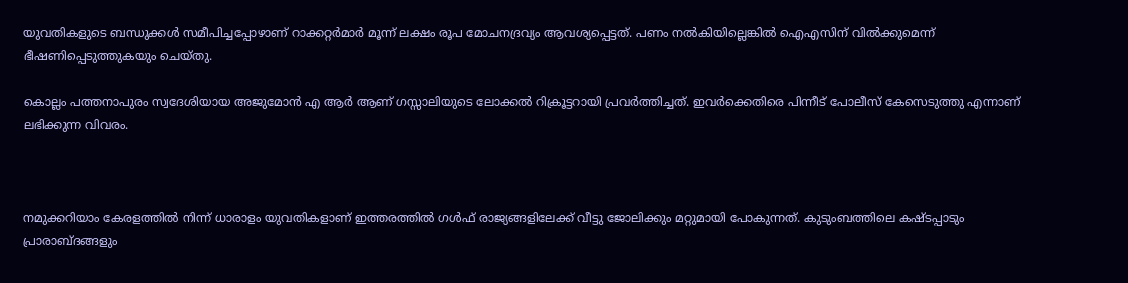യുവതികളുടെ ബന്ധുക്കള്‍ സമീപിച്ചപ്പോഴാണ് റാക്കറ്റര്‍മാര്‍ മൂന്ന് ലക്ഷം രൂപ മോചനദ്രവ്യം ആവശ്യപ്പെട്ടത്. പണം നല്‍കിയില്ലെങ്കില്‍ ഐഎസിന് വില്‍ക്കുമെന്ന് ഭീഷണിപ്പെടുത്തുകയും ചെയ്തു.

കൊല്ലം പത്തനാപുരം സ്വദേശിയായ അജുമോന്‍ എ ആര്‍ ആണ് ഗസ്സാലിയുടെ ലോക്കല്‍ റിക്രൂട്ടറായി പ്രവര്‍ത്തിച്ചത്. ഇവര്‍ക്കെതിരെ പിന്നീട് പോലീസ് കേസെടുത്തു എന്നാണ് ലഭിക്കുന്ന വിവരം.



നമുക്കറിയാം കേരളത്തില്‍ നിന്ന് ധാരാളം യുവതികളാണ് ഇത്തരത്തില്‍ ഗള്‍ഫ് രാജ്യങ്ങളിലേക്ക് വീട്ടു ജോലിക്കും മറ്റുമായി പോകുന്നത്. കുടുംബത്തിലെ കഷ്ടപ്പാടും പ്രാരാബ്ദങ്ങളും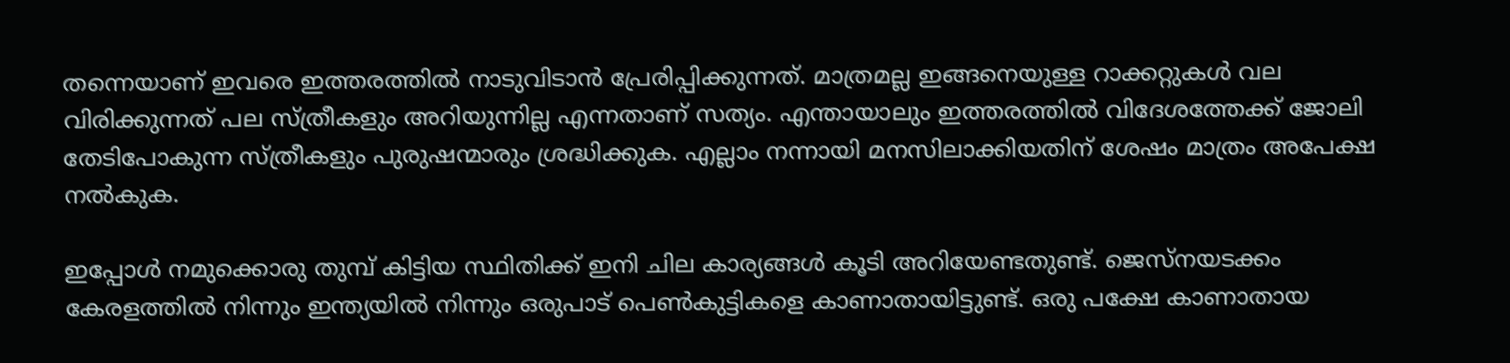തന്നെയാണ് ഇവരെ ഇത്തരത്തില്‍ നാടുവിടാന്‍ പ്രേരിപ്പിക്കുന്നത്. മാത്രമല്ല ഇങ്ങനെയുള്ള റാക്കറ്റുകള്‍ വല വിരിക്കുന്നത് പല സ്ത്രീകളും അറിയുന്നില്ല എന്നതാണ് സത്യം. എന്തായാലും ഇത്തരത്തില്‍ വിദേശത്തേക്ക് ജോലി തേടിപോകുന്ന സ്ത്രീകളും പുരുഷന്മാരും ശ്രദ്ധിക്കുക. എല്ലാം നന്നായി മനസിലാക്കിയതിന് ശേഷം മാത്രം അപേക്ഷ നല്‍കുക.

ഇപ്പോള്‍ നമുക്കൊരു തുമ്പ് കിട്ടിയ സ്ഥിതിക്ക് ഇനി ചില കാര്യങ്ങള്‍ കൂടി അറിയേണ്ടതുണ്ട്. ജെസ്‌നയടക്കം കേരളത്തില്‍ നിന്നും ഇന്ത്യയില്‍ നിന്നും ഒരുപാട് പെണ്‍കുട്ടികളെ കാണാതായിട്ടുണ്ട്. ഒരു പക്ഷേ കാണാതായ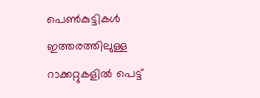പെണ്‍കുട്ടികള്‍ ഇത്തരത്തിലുള്ള റാക്കറ്റുകളില്‍ പെട്ട്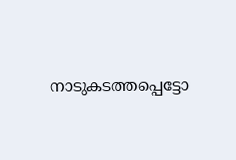നാടുകടത്തപ്പെട്ടോ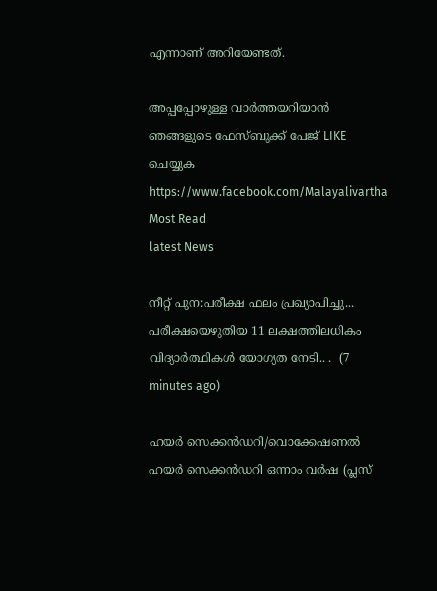എന്നാണ് അറിയേണ്ടത്.

അപ്പപ്പോഴുള്ള വാര്‍ത്തയറിയാന്‍ ഞങ്ങളുടെ ഫേസ്‌ബുക്ക്‌ പേജ് LIKE ചെയ്യുക
https://www.facebook.com/Malayalivartha
Most Read
latest News

നീറ്റ് പുന:പരീക്ഷ ഫലം പ്രഖ്യാപിച്ചു... പരീക്ഷയെഴുതിയ 11 ലക്ഷത്തിലധികം വിദ്യാർത്ഥികൾ യോഗ്യത നേടി.. .  (7 minutes ago)

ഹയർ സെക്കൻഡറി/വൊക്കേഷണൽ ഹയർ സെക്കൻഡറി ഒന്നാം വർഷ (പ്ലസ്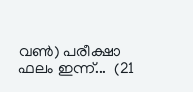വൺ) പരീക്ഷാ ഫലം ഇന്ന്...  (21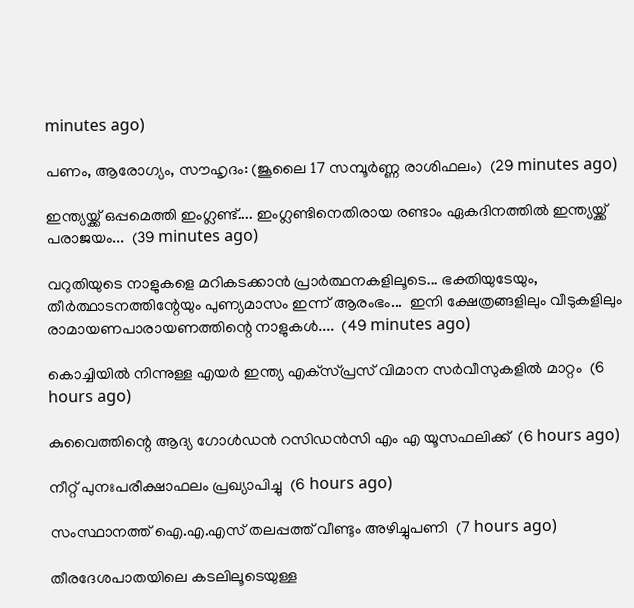minutes ago)

പണം, ആരോഗ്യം, സൗഹൃദം: (ജൂലൈ 17 സമ്പൂർണ്ണ രാശിഫലം)  (29 minutes ago)

ഇന്ത്യയ്ക്ക് ഒപ്പമെത്തി ഇംഗ്ലണ്ട്.... ഇംഗ്ലണ്ടിനെതിരായ രണ്ടാം ഏകദിനത്തിൽ ഇന്ത്യയ്ക്ക് പരാജയം...  (39 minutes ago)

വറുതിയുടെ നാളുകളെ മറികടക്കാൻ പ്രാർത്ഥനകളിലൂടെ... ഭക്തിയുടേയും, തീര്‍ത്ഥാടനത്തിന്റേയും പുണ്യമാസം ഇന്ന് ആരംഭം...  ഇനി ക്ഷേത്രങ്ങളിലും വീടുകളിലും രാമായണപാരായണത്തിന്റെ നാളുകൾ....  (49 minutes ago)

കൊച്ചിയില്‍ നിന്നുള്ള എയര്‍ ഇന്ത്യ എക്‌സ്പ്രസ് വിമാന സര്‍വീസുകളില്‍ മാറ്റം  (6 hours ago)

കുവൈത്തിന്റെ ആദ്യ ഗോള്‍ഡന്‍ റസിഡന്‍സി എം എ യൂസഫലിക്ക്  (6 hours ago)

നീറ്റ് പുനഃപരീക്ഷാഫലം പ്രഖ്യാപിച്ചു  (6 hours ago)

സംസ്ഥാനത്ത് ഐ.എ.എസ് തലപ്പത്ത് വീണ്ടും അഴിച്ചുപണി  (7 hours ago)

തീരദേശപാതയിലെ കടലിലൂടെയുള്ള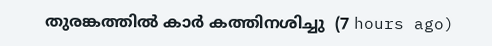തുരങ്കത്തില്‍ കാര്‍ കത്തിനശിച്ചു  (7 hours ago)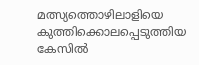മത്സ്യത്തൊഴിലാളിയെ കുത്തിക്കൊലപ്പെടുത്തിയ കേസില്‍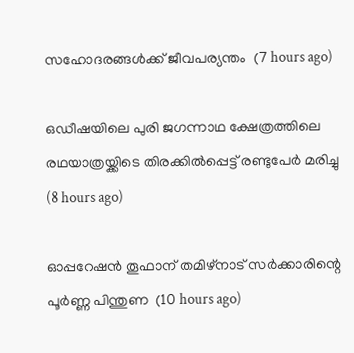സഹോദരങ്ങള്‍ക്ക് ജീവപര്യന്തം  (7 hours ago)

ഒഡീഷയിലെ പുരി ജഗന്നാഥ ക്ഷേത്രത്തിലെ രഥയാത്രയ്ക്കിടെ തിരക്കില്‍പ്പെട്ട് രണ്ടുപേര്‍ മരിച്ചു  (8 hours ago)

ഓപ്പറേഷന്‍ തൂഫാന് തമിഴ്‌നാട് സര്‍ക്കാരിന്റെ പൂര്‍ണ്ണ പിന്തുണ  (10 hours ago)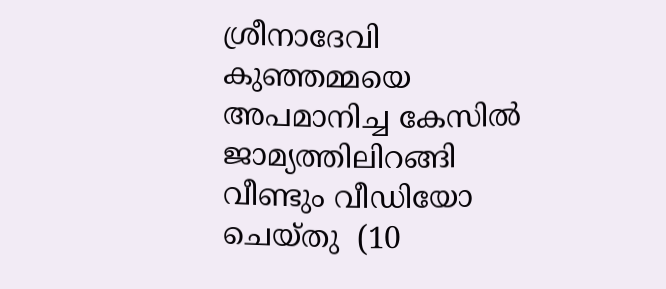ശ്രീനാദേവി കുഞ്ഞമ്മയെ അപമാനിച്ച കേസില്‍ ജാമ്യത്തിലിറങ്ങി വീണ്ടും വീഡിയോ ചെയ്തു  (10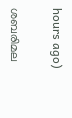hours ago)

ശബരിമല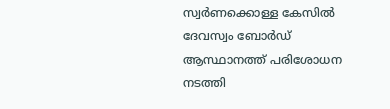സ്വര്‍ണക്കൊള്ള കേസില്‍ ദേവസ്വം ബോര്‍ഡ് ആസ്ഥാനത്ത് പരിശോധന നടത്തി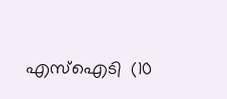എസ്‌ഐടി  (10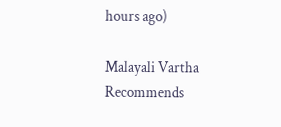hours ago)

Malayali Vartha Recommends